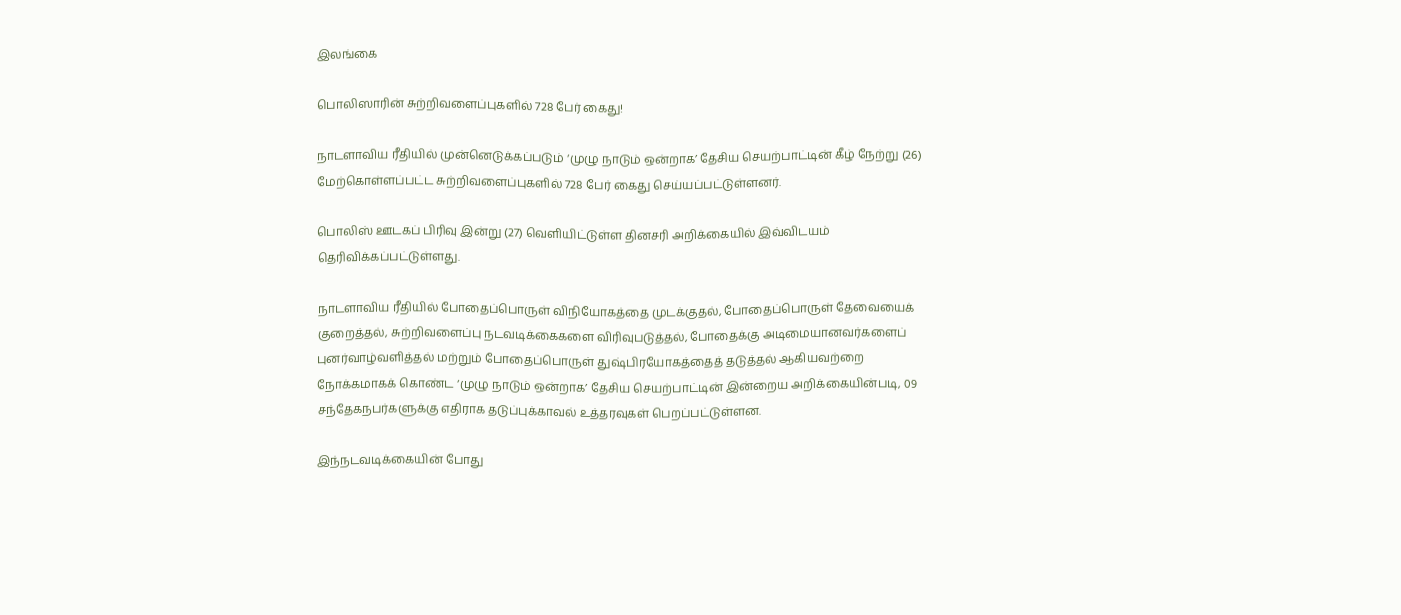இலங்கை

பொலிஸாரின் சுற்றிவளைப்புகளில் 728 பேர் கைது!

நாடளாவிய ரீதியில் முன்னெடுக்கப்படும் ‘முழு நாடும் ஒன்றாக’ தேசிய செயற்பாட்டின் கீழ் நேற்று (26) மேற்கொள்ளப்பட்ட சுற்றிவளைப்புகளில் 728 பேர் கைது செய்யப்பட்டுள்ளனர்.

பொலிஸ் ஊடகப் பிரிவு இன்று (27) வெளியிட்டுள்ள தினசரி அறிக்கையில் இவ்விடயம் தெரிவிக்கப்பட்டுள்ளது.

நாடளாவிய ரீதியில் போதைப்பொருள் விநியோகத்தை முடக்குதல், போதைப்பொருள் தேவையைக் குறைத்தல், சுற்றிவளைப்பு நடவடிக்கைகளை விரிவுபடுத்தல், போதைக்கு அடிமையானவர்களைப் புனர்வாழ்வளித்தல் மற்றும் போதைப்பொருள் துஷ்பிரயோகத்தைத் தடுத்தல் ஆகியவற்றை நோக்கமாகக் கொண்ட ‘முழு நாடும் ஒன்றாக’ தேசிய செயற்பாட்டின் இன்றைய அறிக்கையின்படி, 09 சந்தேகநபர்களுக்கு எதிராக தடுப்புக்காவல் உத்தரவுகள் பெறப்பட்டுள்ளன.

இந்நடவடிக்கையின் போது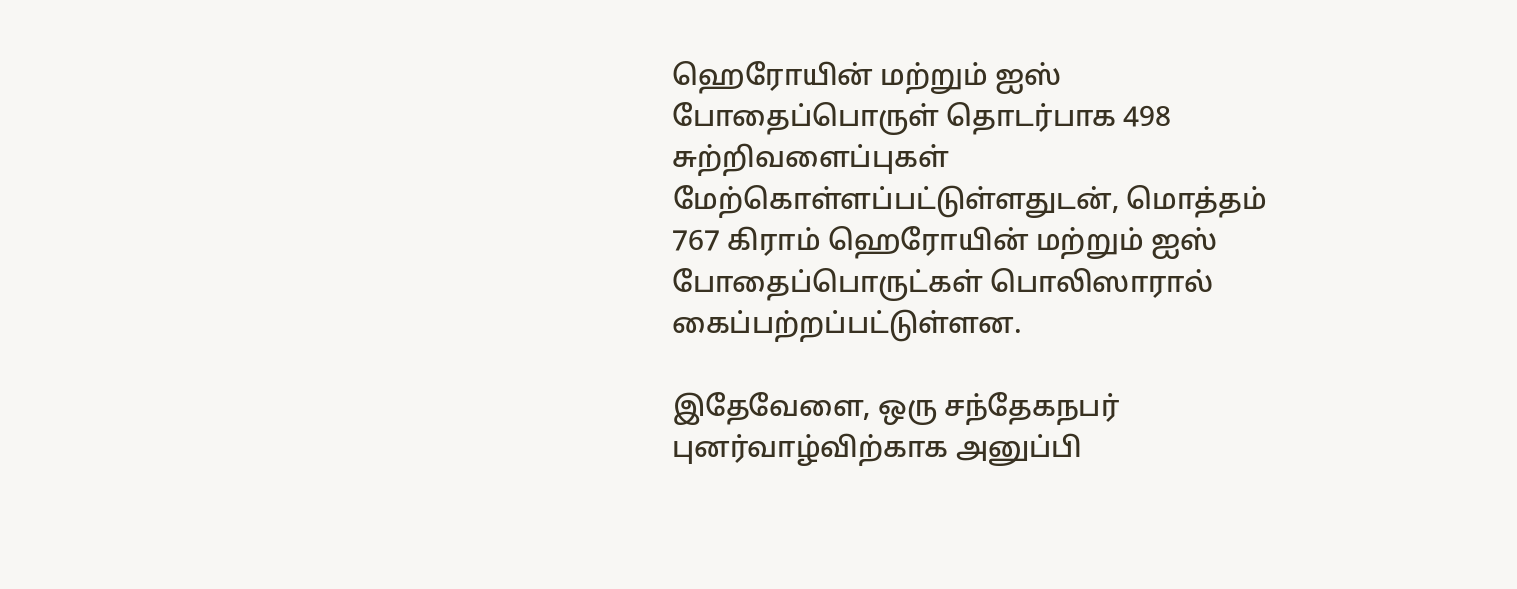ஹெரோயின் மற்றும் ஐஸ் போதைப்பொருள் தொடர்பாக 498 சுற்றிவளைப்புகள் மேற்கொள்ளப்பட்டுள்ளதுடன், மொத்தம் 767 கிராம் ஹெரோயின் மற்றும் ஐஸ் போதைப்பொருட்கள் பொலிஸாரால் கைப்பற்றப்பட்டுள்ளன.

இதேவேளை, ஒரு சந்தேகநபர் புனர்வாழ்விற்காக அனுப்பி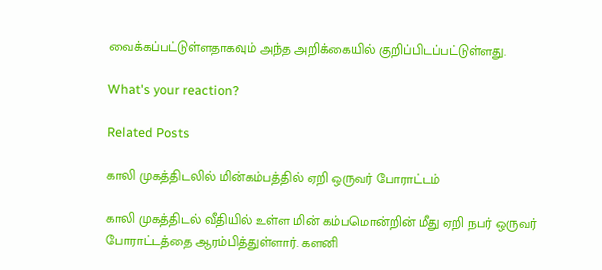வைக்கப்பட்டுள்ளதாகவும் அந்த அறிக்கையில் குறிப்பிடப்பட்டுள்ளது.

What's your reaction?

Related Posts

காலி முகத்திடலில் மின்கம்பத்தில் ஏறி ஒருவர் போராட்டம்

காலி முகத்திடல் வீதியில் உள்ள மின் கம்பமொன்றின் மீது ஏறி நபர் ஒருவர் போராட்டத்தை ஆரம்பித்துள்ளார். களனி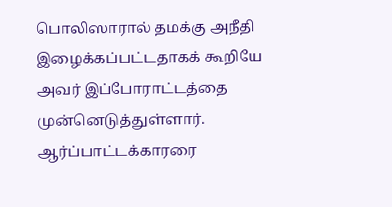பொலிஸாரால் தமக்கு அநீதி இழைக்கப்பட்டதாகக் கூறியே அவர் இப்போராட்டத்தை முன்னெடுத்துள்ளார். ஆர்ப்பாட்டக்காரரை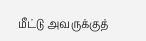மீட்டு அவருக்குத்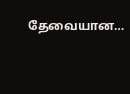தேவையான…